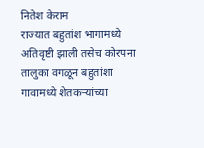नितेश केराम
राज्यात बहुतांश भागामध्ये अतिवृष्टी झाली तसेच कोरपना तालुका वगळून बहुतांशा गावामध्ये शेतकऱ्यांच्या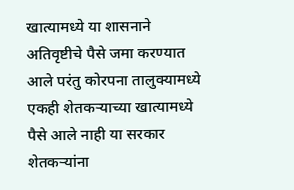खात्यामध्ये या शासनाने अतिवृष्टीचे पैसे जमा करण्यात आले परंतु कोरपना तालुक्यामध्ये एकही शेतकऱ्याच्या खात्यामध्ये पैसे आले नाही या सरकार शेतकऱ्यांना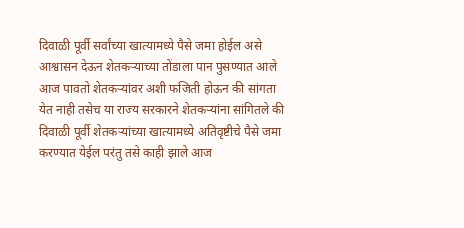दिवाळी पूर्वी सर्वांच्या खात्यामध्ये पैसे जमा होईल असे आश्वासन देऊन शेतकऱ्याच्या तोंडाला पान पुसण्यात आले आज पावतो शेतकऱ्यांवर अशी फजिती होऊन की सांगता येत नाही तसेच या राज्य सरकारने शेतकऱ्यांना सांगितले की दिवाळी पूर्वी शेतकऱ्यांच्या खात्यामध्ये अतिवृष्टीचे पैसे जमा करण्यात येईल परंतु तसे काही झाले आज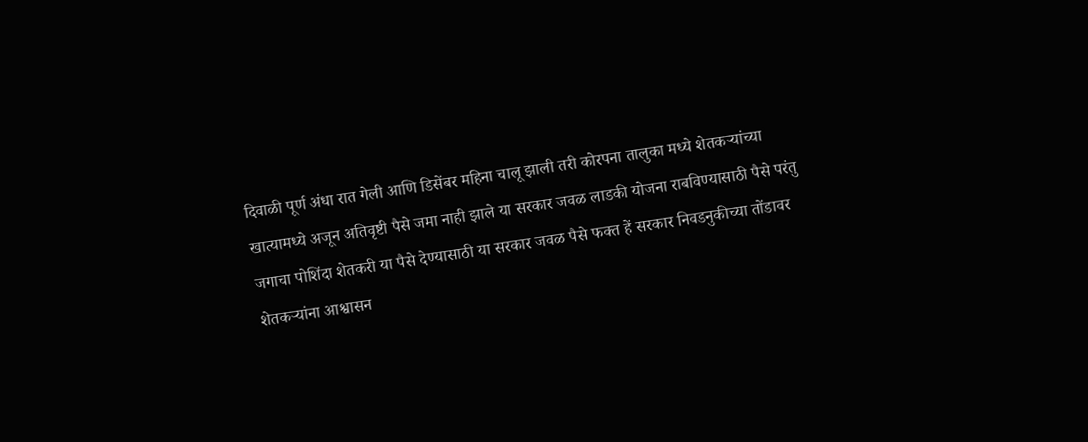दिवाळी पूर्ण अंधा रात गेली आणि डिसेंबर महिना चालू झाली तरी कोरपना तालुका मध्ये शेतकऱ्यांच्या खात्यामध्ये अजून अतिवृष्टी पैसे जमा नाही झाले या सरकार जवळ लाडकी योजना राबविण्यासाठी पैसे परंतु जगाचा पोशिंदा शेतकरी या पैसे देण्यासाठी या सरकार जवळ पैसे फक्त हें सरकार निवडनुकीच्या तोंडावर शेतकऱ्यांना आश्वासन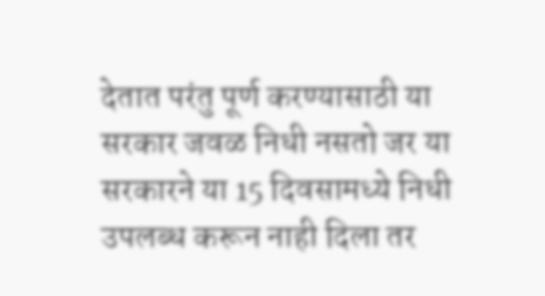देतात परंतु पूर्ण करण्यासाठी या सरकार जवळ निधी नसतो जर या सरकारने या 15 दिवसामध्ये निधी उपलब्ध करून नाही दिला तर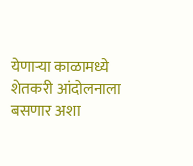येणाऱ्या काळामध्ये शेतकरी आंदोलनाला बसणार अशा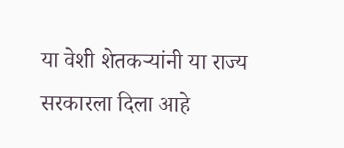या वेशी शेतकऱ्यांनी या राज्य सरकारला दिला आहे